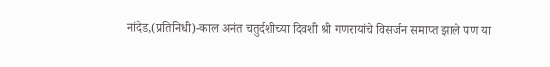नांदेड,(प्रतिनिधी)-काल अनंत चतुर्दशीच्या दिवशी श्री गणरायांचे विसर्जन समाप्त झाले पण या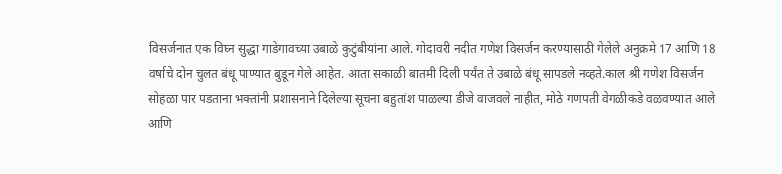विसर्जनात एक विघ्न सुद्धा गाडेगावच्या उबाळे कुटुंबीयांना आले. गोदावरी नदीत गणेश विसर्जन करण्यासाठी गेलेले अनुक्रमे 17 आणि 18 वर्षाचे दोन चुलत बंधू पाण्यात बुडून गेले आहेत. आता सकाळी बातमी दिली पर्यंत ते उबाळे बंधू सापडले नव्हते.काल श्री गणेश विसर्जन सोहळा पार पडताना भक्तांनी प्रशासनाने दिलेल्या सूचना बहुतांश पाळल्या डीजे वाजवले नाहीत, मोठे गणपती वेगळीकडे वळवण्यात आले आणि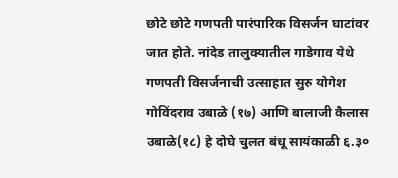छोटे छोटे गणपती पारंपारिक विसर्जन घाटांवर जात होते. नांदेड तालुक्यातील गाडेगाव येथे गणपती विसर्जनाची उत्साहात सुरु योगेश गोविंदराव उबाळे (१७) आणि बालाजी कैलास उबाळे(१८) हे दोघे चुलत बंधू सायंकाळी ६.३०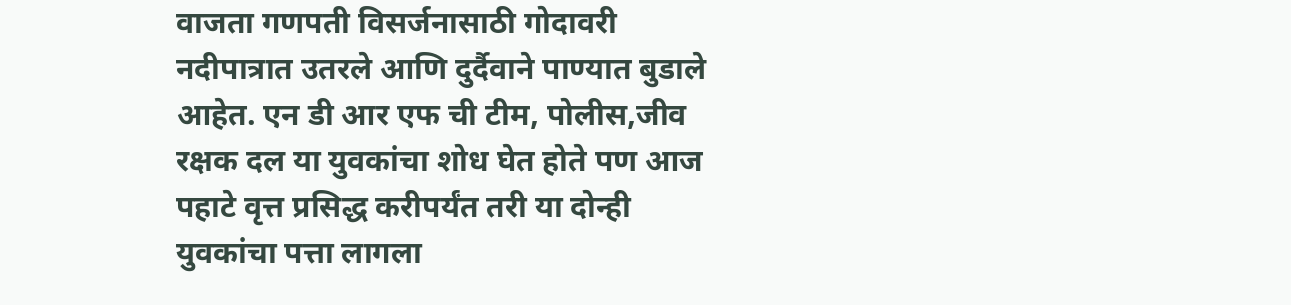वाजता गणपती विसर्जनासाठी गोदावरी नदीपात्रात उतरले आणि दुर्दैवाने पाण्यात बुडाले आहेत. एन डी आर एफ ची टीम, पोलीस,जीव रक्षक दल या युवकांचा शोध घेत होते पण आज पहाटे वृत्त प्रसिद्ध करीपर्यंत तरी या दोन्ही युवकांचा पत्ता लागला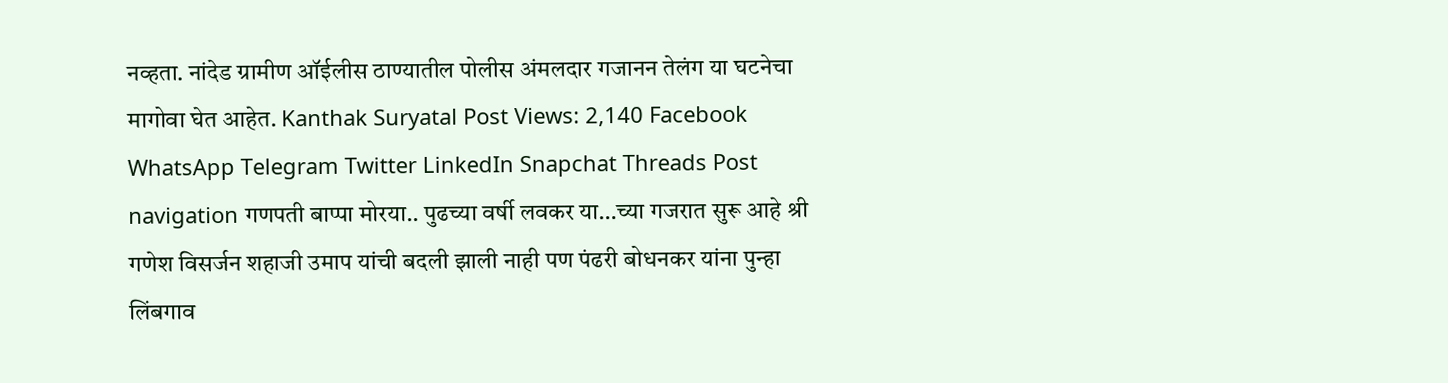नव्हता. नांदेड ग्रामीण ऑईलीस ठाण्यातील पोलीस अंमलदार गजानन तेलंग या घटनेचा मागोवा घेत आहेत. Kanthak Suryatal Post Views: 2,140 Facebook WhatsApp Telegram Twitter LinkedIn Snapchat Threads Post navigation गणपती बाप्पा मोरया.. पुढच्या वर्षी लवकर या…च्या गजरात सुरू आहे श्री गणेश विसर्जन शहाजी उमाप यांची बदली झाली नाही पण पंढरी बोधनकर यांना पुन्हा लिंबगाव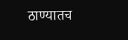ठाण्यातच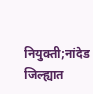नियुक्ती;नांदेड जिल्ह्यात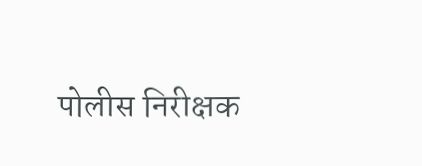पोलीस निरीक्षक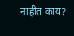नाहीत काय?